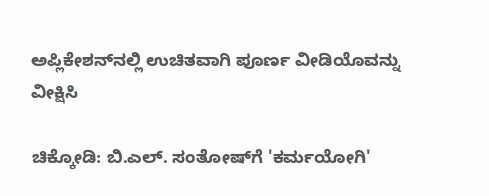ಅಪ್ಲಿಕೇಶನ್‌ನಲ್ಲಿ ಉಚಿತವಾಗಿ ಪೂರ್ಣ ವೀಡಿಯೊವನ್ನು ವೀಕ್ಷಿಸಿ

ಚಿಕ್ಕೋಡಿ: ಬಿ.ಎಲ್. ಸಂತೋಷ್‌ಗೆ 'ಕರ್ಮಯೋಗಿ'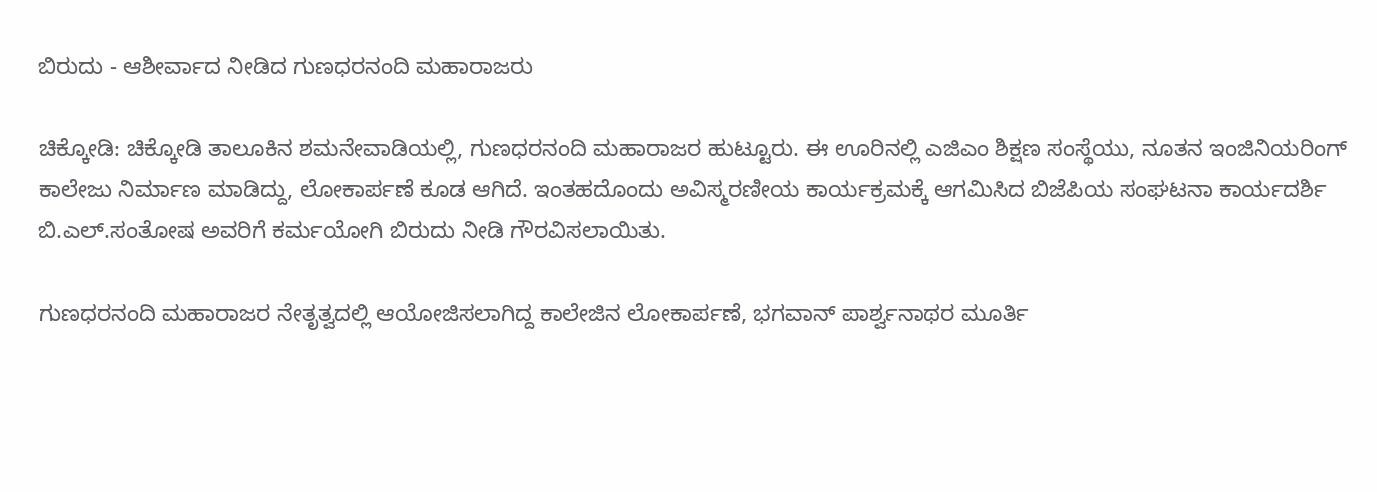ಬಿರುದು - ಆಶೀರ್ವಾದ ನೀಡಿದ ಗುಣಧರನಂದಿ ಮಹಾರಾಜರು

ಚಿಕ್ಕೋಡಿ: ಚಿಕ್ಕೋಡಿ ತಾಲೂಕಿನ ಶಮನೇವಾಡಿಯಲ್ಲಿ, ಗುಣಧರನಂದಿ ಮಹಾರಾಜರ ಹುಟ್ಟೂರು. ಈ ಊರಿನಲ್ಲಿ ಎಜಿಎಂ ಶಿಕ್ಷಣ ಸಂಸ್ಥೆಯು, ನೂತನ ಇಂಜಿನಿಯರಿಂಗ್ ಕಾಲೇಜು ನಿರ್ಮಾಣ ಮಾಡಿದ್ದು, ಲೋಕಾರ್ಪಣೆ ಕೂಡ ಆಗಿದೆ. ಇಂತಹದೊಂದು ಅವಿಸ್ಮರಣೀಯ ಕಾರ್ಯಕ್ರಮಕ್ಕೆ ಆಗಮಿಸಿದ ಬಿಜೆಪಿಯ ಸಂಘಟನಾ ಕಾರ್ಯದರ್ಶಿ ಬಿ.ಎಲ್.ಸಂತೋಷ ಅವರಿಗೆ ಕರ್ಮಯೋಗಿ ಬಿರುದು ನೀಡಿ ಗೌರವಿಸಲಾಯಿತು.

ಗುಣಧರನಂದಿ ಮಹಾರಾಜರ ನೇತೃತ್ವದಲ್ಲಿ ಆಯೋಜಿಸಲಾಗಿದ್ದ ಕಾಲೇಜಿನ ಲೋಕಾರ್ಪಣೆ, ಭಗವಾನ್ ಪಾರ್ಶ್ವನಾಥರ ಮೂರ್ತಿ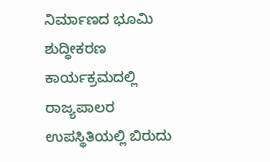ನಿರ್ಮಾಣದ ಭೂಮಿ ಶುದ್ಧೀಕರಣ ಕಾರ್ಯಕ್ರಮದಲ್ಲಿ ರಾಜ್ಯಪಾಲರ ಉಪಸ್ಥಿತಿಯಲ್ಲಿ ಬಿರುದು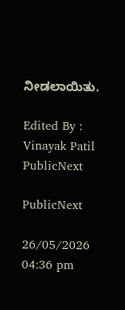ನೀಡಲಾಯಿತು.

Edited By : Vinayak Patil
PublicNext

PublicNext

26/05/2026 04:36 pm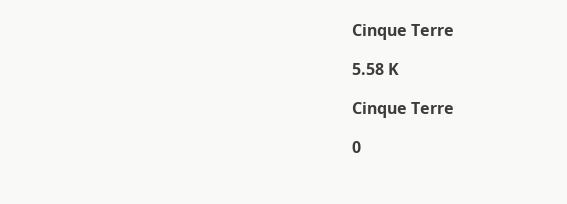Cinque Terre

5.58 K

Cinque Terre

0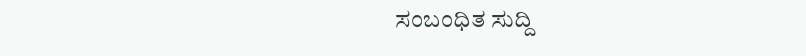ಸಂಬಂಧಿತ ಸುದ್ದಿ